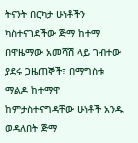ትናንት በርካታ ሁነቶችን ካስተናገደችው ጅማ ከተማ በዋዜማው አመሻሽ ላይ ገብተው ያደሩ ጋዜጠኞች፣ በማግስቱ ማልዶ ከተማዋ ከምታስተናግዳቸው ሁነቶች አንዱ ወዳለበት ጅማ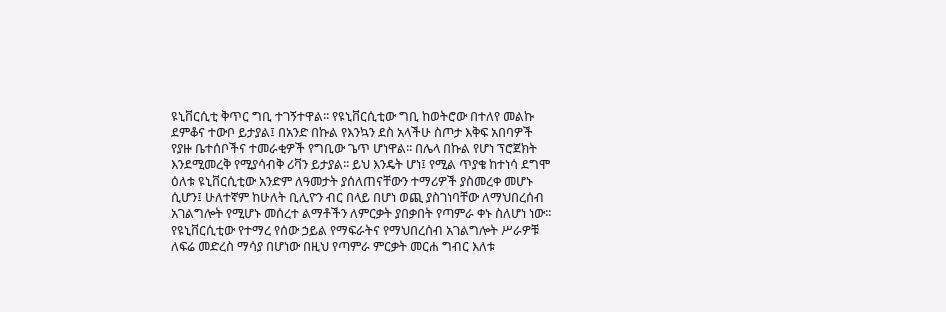ዩኒቨርሲቲ ቅጥር ግቢ ተገኝተዋል፡፡ የዩኒቨርሲቲው ግቢ ከወትሮው በተለየ መልኩ ደምቆና ተውቦ ይታያል፤ በአንድ በኩል የእንኳን ደስ አላችሁ ስጦታ እቅፍ አበባዎች የያዙ ቤተሰቦችና ተመራቂዎች የግቢው ጌጥ ሆነዋል፡፡ በሌላ በኩል የሆነ ፕሮጀክት እንደሚመረቅ የሚያሳብቅ ሪቫን ይታያል፡፡ ይህ እንዴት ሆነ፤ የሚል ጥያቄ ከተነሳ ደግሞ ዕለቱ ዩኒቨርሲቲው አንድም ለዓመታት ያሰለጠናቸውን ተማሪዎች ያስመረቀ መሆኑ ሲሆን፤ ሁለተኛም ከሁለት ቢሊዮን ብር በላይ በሆነ ወጪ ያስገነባቸው ለማህበረሰብ አገልግሎት የሚሆኑ መሰረተ ልማቶችን ለምርቃት ያበቃበት የጣምራ ቀኑ ስለሆነ ነው፡፡
የዩኒቨርሲቲው የተማረ የሰው ኃይል የማፍራትና የማህበረሰብ አገልግሎት ሥራዎቹ ለፍሬ መድረስ ማሳያ በሆነው በዚህ የጣምራ ምርቃት መርሐ ግብር እለቱ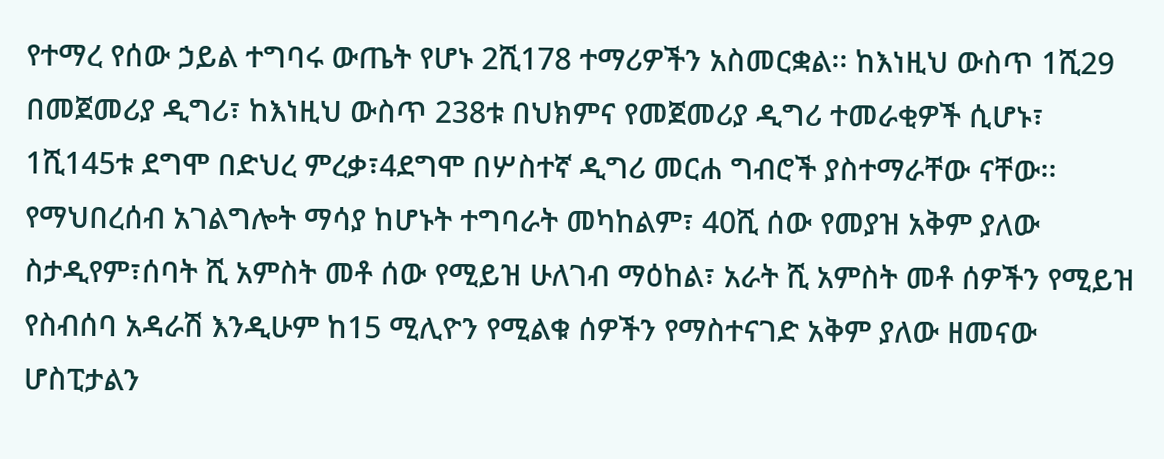የተማረ የሰው ኃይል ተግባሩ ውጤት የሆኑ 2ሺ178 ተማሪዎችን አስመርቋል፡፡ ከእነዚህ ውስጥ 1ሺ29 በመጀመሪያ ዲግሪ፣ ከእነዚህ ውስጥ 238ቱ በህክምና የመጀመሪያ ዲግሪ ተመራቂዎች ሲሆኑ፣ 1ሺ145ቱ ደግሞ በድህረ ምረቃ፣4ደግሞ በሦስተኛ ዲግሪ መርሐ ግብሮች ያስተማራቸው ናቸው፡፡
የማህበረሰብ አገልግሎት ማሳያ ከሆኑት ተግባራት መካከልም፣ 40ሺ ሰው የመያዝ አቅም ያለው ስታዲየም፣ሰባት ሺ አምስት መቶ ሰው የሚይዝ ሁለገብ ማዕከል፣ አራት ሺ አምስት መቶ ሰዎችን የሚይዝ የስብሰባ አዳራሽ እንዲሁም ከ15 ሚሊዮን የሚልቁ ሰዎችን የማስተናገድ አቅም ያለው ዘመናው ሆስፒታልን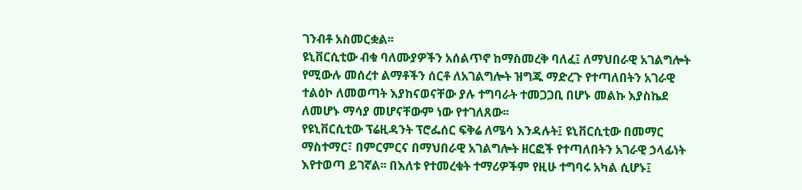ገንብቶ አስመርቋል፡፡
ዩኒቨርሲቲው ብቁ ባለሙያዎችን አሰልጥኖ ከማስመረቅ ባለፈ፤ ለማህበራዊ አገልግሎት የሚውሉ መሰረተ ልማቶችን ሰርቶ ለአገልግሎት ዝግጁ ማድረጉ የተጣለበትን አገራዊ ተልዕኮ ለመወጣት እያከናወናቸው ያሉ ተግባራት ተመጋጋቢ በሆኑ መልኩ እያስኬደ ለመሆኑ ማሳያ መሆናቸውም ነው የተገለጸው፡፡
የዩኒቨርሲቲው ፕሬዚዳንት ፕሮፌሰር ፍቅሬ ለሜሳ እንዳሉት፤ ዩኒቨርሲቲው በመማር ማስተማር፣ በምርምርና በማህበራዊ አገልግሎት ዘርፎች የተጣለበትን አገራዊ ኃላፊነት እየተወጣ ይገኛል፡፡ በእለቱ የተመረቁት ተማሪዎችም የዚሁ ተግባሩ አካል ሲሆኑ፤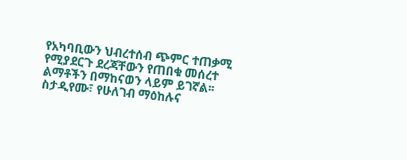የአካባቢውን ህብረተሰብ ጭምር ተጠቃሚ የሚያደርጉ ደረጃቸውን የጠበቁ መሰረተ ልማቶችን በማከናወን ላይም ይገኛል፡፡ስታዲየሙ፣ የሁለገብ ማዕከሉና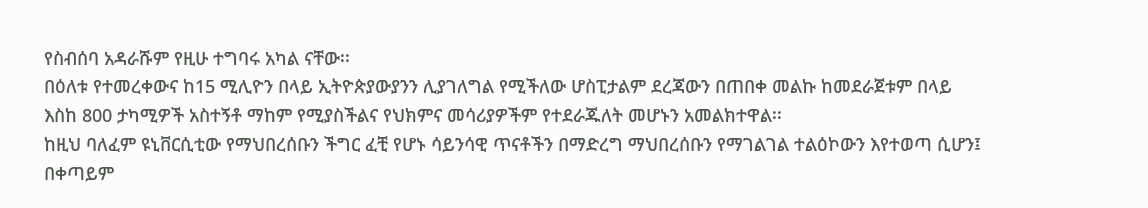የስብሰባ አዳራሹም የዚሁ ተግባሩ አካል ናቸው፡፡
በዕለቱ የተመረቀውና ከ15 ሚሊዮን በላይ ኢትዮጵያውያንን ሊያገለግል የሚችለው ሆስፒታልም ደረጃውን በጠበቀ መልኩ ከመደራጀቱም በላይ እስከ 800 ታካሚዎች አስተኝቶ ማከም የሚያስችልና የህክምና መሳሪያዎችም የተደራጁለት መሆኑን አመልክተዋል፡፡
ከዚህ ባለፈም ዩኒቨርሲቲው የማህበረሰቡን ችግር ፈቺ የሆኑ ሳይንሳዊ ጥናቶችን በማድረግ ማህበረሰቡን የማገልገል ተልዕኮውን እየተወጣ ሲሆን፤ በቀጣይም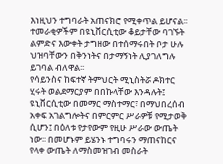እነዚህን ተግባራት አጠናክሮ የሚቀጥል ይሆናል፡፡ ተመራቂዎችም በዩኒቨርሲቲው ቆይታቸው ባገኙት ልምድና እውቀት ታግዘው በተሰማሩበት ቦታ ሁሉ ህዝባቸውን በቅንነትና በታማኝነት ሊያገለግሉ ይገባል ብለዋል፡፡
የሳይንስና ከፍተኛ ትምህርት ሚኒስትሯ ዶክተር ሂሩት ወልደማርያም በበኩላቸው እንዳሉት፤ ዩኒቨርሲቲው በመማር ማስተማር፣ በማህበረሰብ አቀፍ አገልግሎትና በምርምር ሥራዎቹ የሚታወቅ ሲሆን፤ በዕለቱ የታየውም የዚሁ ሥራው ውጤት ነው፡፡ በመሆኑም ይሄንኑ ተግባሩን ማጠናከርና የላቀ ውጤት ለማስመዝገብ መስራት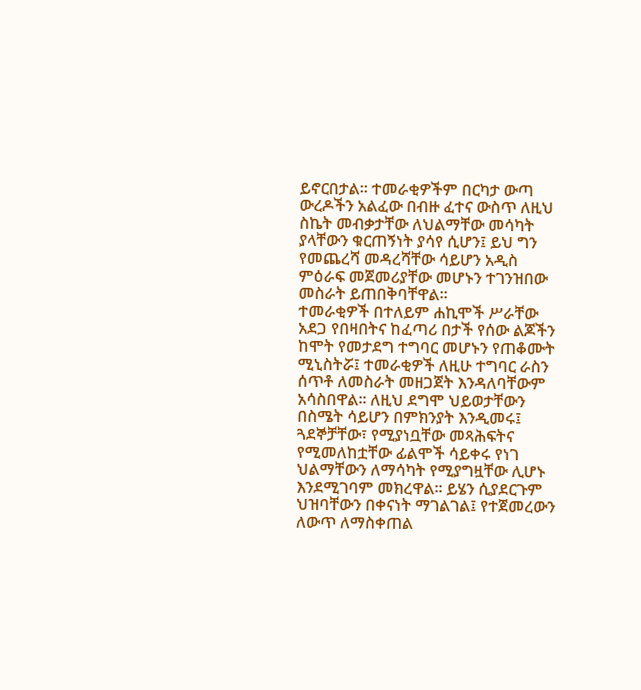ይኖርበታል፡፡ ተመራቂዎችም በርካታ ውጣ ውረዶችን አልፈው በብዙ ፈተና ውስጥ ለዚህ ስኬት መብቃታቸው ለህልማቸው መሳካት ያላቸውን ቁርጠኝነት ያሳየ ሲሆን፤ ይህ ግን የመጨረሻ መዳረሻቸው ሳይሆን አዲስ ምዕራፍ መጀመሪያቸው መሆኑን ተገንዝበው መስራት ይጠበቅባቸዋል፡፡
ተመራቂዎች በተለይም ሐኪሞች ሥራቸው አደጋ የበዛበትና ከፈጣሪ በታች የሰው ልጆችን ከሞት የመታደግ ተግባር መሆኑን የጠቆሙት ሚኒስትሯ፤ ተመራቂዎች ለዚሁ ተግባር ራስን ሰጥቶ ለመስራት መዘጋጀት እንዳለባቸውም አሳስበዋል፡፡ ለዚህ ደግሞ ህይወታቸውን በስሜት ሳይሆን በምክንያት እንዲመሩ፤ ጓደኞቻቸው፣ የሚያነቧቸው መጻሕፍትና የሚመለከቷቸው ፊልሞች ሳይቀሩ የነገ ህልማቸውን ለማሳካት የሚያግዟቸው ሊሆኑ እንደሚገባም መክረዋል፡፡ ይሄን ሲያደርጉም ህዝባቸውን በቀናነት ማገልገል፤ የተጀመረውን ለውጥ ለማስቀጠል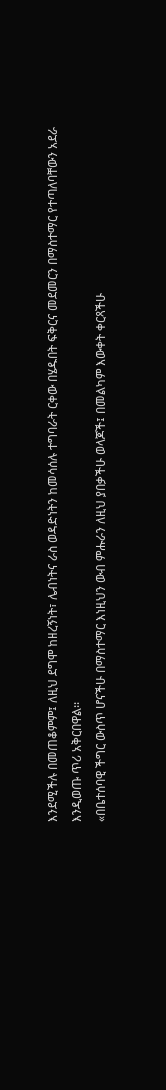እንደሚችሉ በመጠቆምም፤ ለዚህ ደግሞ ከዘረኝነት፣ ሌብነትና ራስ ወዳድነትን ከመሳሰሉ ተግባራት ርቀው በሄዱበት ፍቅርና መደመርን በማስተማር የተጣለባቸውን አደራ እንዲወጡ ጥሪ አቅርበዋል፡፡
«በቤተሰባዊ ችግር ውስጥ ሆናችሁ በማስተማር እነዚህን ውብ ምሑራን ለዚህ ያበቃችሁ ወላጆች፤ በመልካም እውቀት ቀርጻችሁ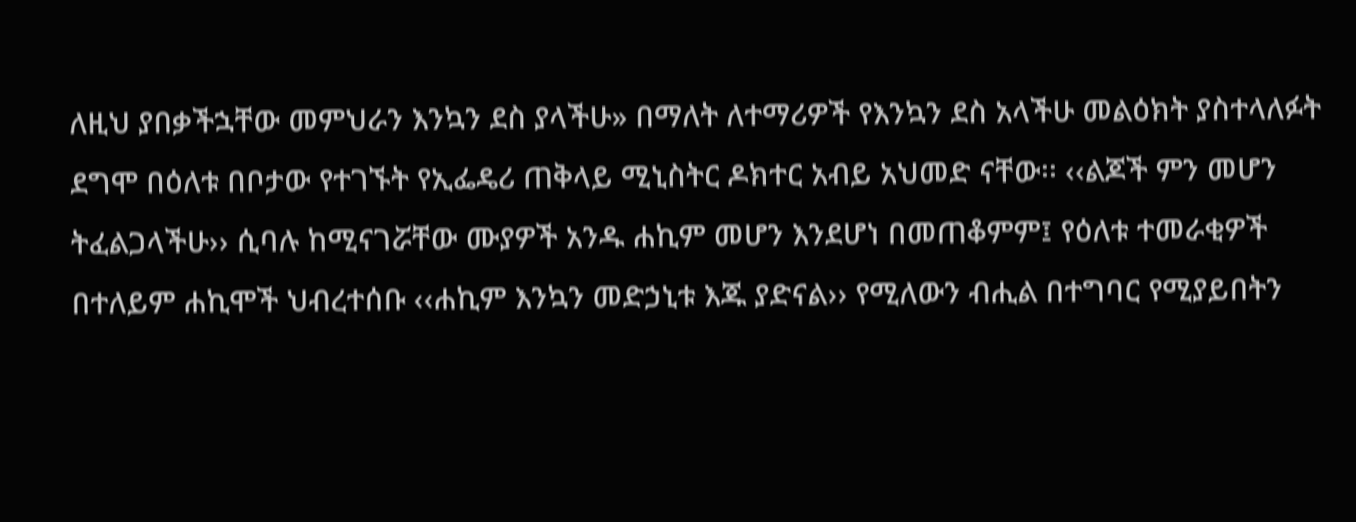ለዚህ ያበቃችኋቸው መምህራን እንኳን ደስ ያላችሁ» በማለት ለተማሪዎች የእንኳን ደስ አላችሁ መልዕክት ያስተላለፉት ደግሞ በዕለቱ በቦታው የተገኙት የኢፌዴሪ ጠቅላይ ሚኒስትር ዶክተር አብይ አህመድ ናቸው፡፡ ‹‹ልጆች ምን መሆን ትፈልጋላችሁ›› ሲባሉ ከሚናገሯቸው ሙያዎች አንዱ ሐኪም መሆን እንደሆነ በመጠቆምም፤ የዕለቱ ተመራቂዎች በተለይም ሐኪሞች ህብረተሰቡ ‹‹ሐኪም እንኳን መድኃኒቱ እጁ ያድናል›› የሚለውን ብሒል በተግባር የሚያይበትን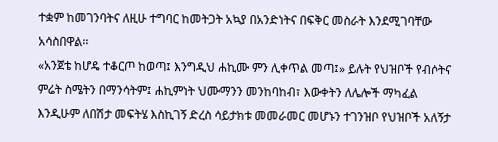ተቋም ከመገንባትና ለዚሁ ተግባር ከመትጋት አኳያ በአንድነትና በፍቅር መስራት እንደሚገባቸው አሳስበዋል፡፡
«አንጀቴ ከሆዴ ተቆርጦ ከወጣ፤ እንግዲህ ሐኪሙ ምን ሊቀጥል መጣ፤» ይሉት የህዝቦች የብሶትና ምሬት ስሜትን በማንሳትም፤ ሐኪምነት ህሙማንን መንከባከብ፣ እውቀትን ለሌሎች ማካፈል እንዲሁም ለበሽታ መፍትሄ እስኪገኝ ድረስ ሳይታክቱ መመራመር መሆኑን ተገንዝቦ የህዝቦች አለኝታ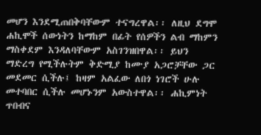መሆን እንደሚጠበቅባቸውም ተናግረዋል፡፡ ለዚህ ደግሞ ሐኪሞች ሰውነትን ከማከም በፊት የሰዎችን ልብ ማከምን ማስቀደም እንዳለባቸውም አስገንዝበዋል፡፡ ይህን ማድረግ የሚችሉትም ቅድሚያ ከሙያ አጋሮቻቸው ጋር መደመር ሲችሉ፤ ከዛም አልፈው ለበጎ ነገሮች ሁሉ መተባበር ሲችሉ መሆኑንም አውስተዋል፡፡ ሐኪምነት ጥበብና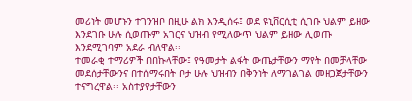መሪነት መሆኑን ተገንዝቦ በዚሁ ልክ እንዲሰሩ፤ ወደ ዩኒቨርሲቲ ሲገቡ ህልም ይዘው እንደገቡ ሁሉ ሲወጡም አገርና ህዝብ የሚለውጥ ህልም ይዘው ሊወጡ እንደሚገባም አደራ ብለዋል፡፡
ተመራቂ ተማሪዎች በበኩላቸው፤ የዓመታት ልፋት ውጤታቸውን ማየት በመቻላቸው መደሰታቸውንና በተሰማሩበት ቦታ ሁሉ ህዝብን በቅንነት ለማገልገል መዘጋጀታቸውን ተናግረዋል፡፡ አስተያየታቸውን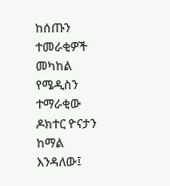ከሰጡን ተመራቂዎች መካከል የሜዲስን ተማራቂው ዶክተር ዮናታን ከማል እንዳለው፤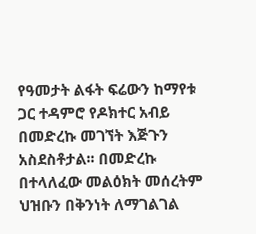የዓመታት ልፋት ፍሬውን ከማየቱ ጋር ተዳምሮ የዶክተር አብይ በመድረኩ መገኘት እጅጉን አስደስቶታል፡፡ በመድረኩ በተላለፈው መልዕክት መሰረትም ህዝቡን በቅንነት ለማገልገል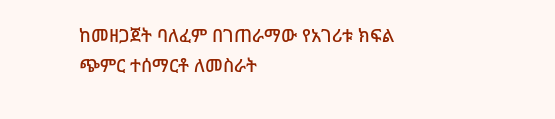ከመዘጋጀት ባለፈም በገጠራማው የአገሪቱ ክፍል ጭምር ተሰማርቶ ለመስራት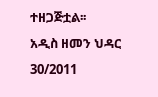ተዘጋጅቷል፡፡
አዲስ ዘመን ህዳር 30/2011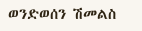ወንድወሰን ሽመልስ